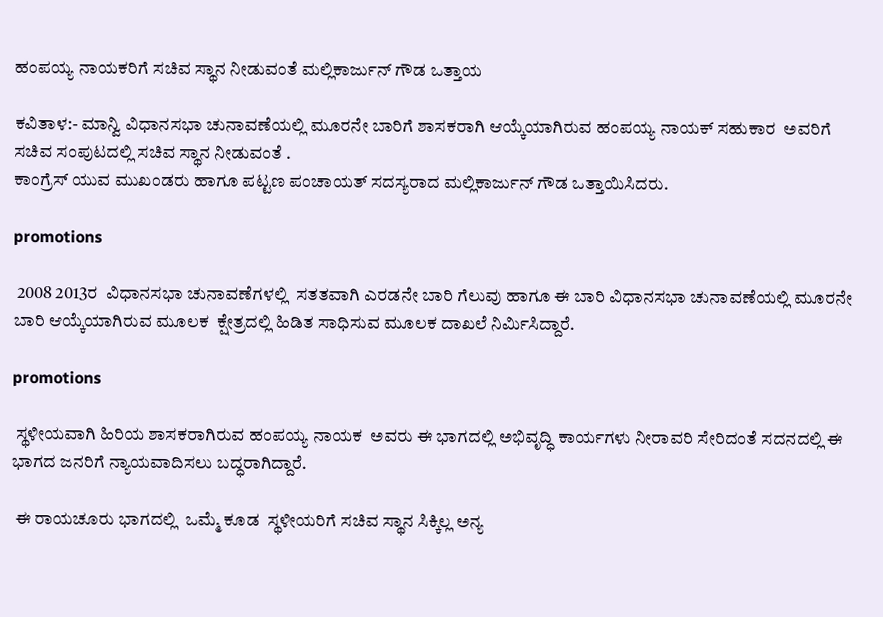ಹಂಪಯ್ಯ ನಾಯಕರಿಗೆ ಸಚಿವ ಸ್ಥಾನ ನೀಡುವಂತೆ ಮಲ್ಲಿಕಾರ್ಜುನ್ ಗೌಡ ಒತ್ತಾಯ

ಕವಿತಾಳ:- ಮಾನ್ವಿ ವಿಧಾನಸಭಾ ಚುನಾವಣೆಯಲ್ಲಿ ಮೂರನೇ ಬಾರಿಗೆ ಶಾಸಕರಾಗಿ ಆಯ್ಕೆಯಾಗಿರುವ ಹಂಪಯ್ಯ ನಾಯಕ್ ಸಹುಕಾರ  ಅವರಿಗೆ ಸಚಿವ ಸಂಪುಟದಲ್ಲಿ ಸಚಿವ ಸ್ಥಾನ ನೀಡುವಂತೆ .
ಕಾಂಗ್ರೆಸ್ ಯುವ ಮುಖಂಡರು ಹಾಗೂ ಪಟ್ಟಣ ಪಂಚಾಯತ್ ಸದಸ್ಯರಾದ ಮಲ್ಲಿಕಾರ್ಜುನ್ ಗೌಡ ಒತ್ತಾಯಿಸಿದರು.

promotions

 2008 2013ರ  ವಿಧಾನಸಭಾ ಚುನಾವಣೆಗಳಲ್ಲಿ  ಸತತವಾಗಿ ಎರಡನೇ ಬಾರಿ ಗೆಲುವು ಹಾಗೂ ಈ ಬಾರಿ ವಿಧಾನಸಭಾ ಚುನಾವಣೆಯಲ್ಲಿ ಮೂರನೇ ಬಾರಿ ಆಯ್ಕೆಯಾಗಿರುವ ಮೂಲಕ  ಕ್ಷೇತ್ರದಲ್ಲಿ ಹಿಡಿತ ಸಾಧಿಸುವ ಮೂಲಕ ದಾಖಲೆ ನಿರ್ಮಿಸಿದ್ದಾರೆ.

promotions

 ಸ್ಥಳೀಯವಾಗಿ ಹಿರಿಯ ಶಾಸಕರಾಗಿರುವ ಹಂಪಯ್ಯ ನಾಯಕ  ಅವರು ಈ ಭಾಗದಲ್ಲಿ ಅಭಿವೃದ್ಧಿ ಕಾರ್ಯಗಳು ನೀರಾವರಿ ಸೇರಿದಂತೆ ಸದನದಲ್ಲಿ ಈ ಭಾಗದ ಜನರಿಗೆ ನ್ಯಾಯವಾದಿಸಲು ಬದ್ಧರಾಗಿದ್ದಾರೆ.

 ಈ ರಾಯಚೂರು ಭಾಗದಲ್ಲಿ  ಒಮ್ಮೆ ಕೂಡ  ಸ್ಥಳೀಯರಿಗೆ ಸಚಿವ ಸ್ಥಾನ ಸಿಕ್ಕಿಲ್ಲ ಅನ್ಯ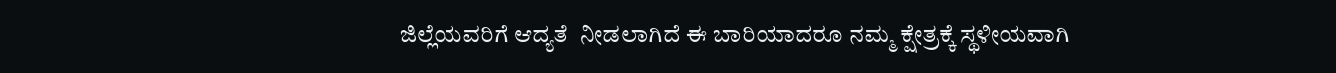ಜಿಲ್ಲೆಯವರಿಗೆ ಆದ್ಯತೆ  ನೀಡಲಾಗಿದೆ ಈ ಬಾರಿಯಾದರೂ ನಮ್ಮ ಕ್ಷೇತ್ರಕ್ಕೆ ಸ್ಥಳೀಯವಾಗಿ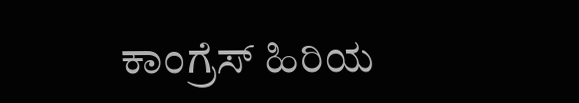ಕಾಂಗ್ರೆಸ್ ಹಿರಿಯ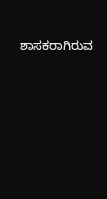ಶಾಸಕರಾಗಿರುವ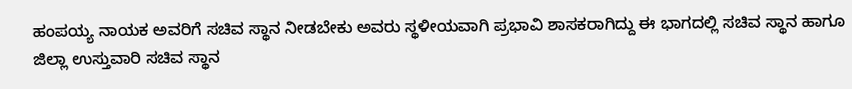ಹಂಪಯ್ಯ ನಾಯಕ ಅವರಿಗೆ ಸಚಿವ ಸ್ಥಾನ ನೀಡಬೇಕು ಅವರು ಸ್ಥಳೀಯವಾಗಿ ಪ್ರಭಾವಿ ಶಾಸಕರಾಗಿದ್ದು ಈ ಭಾಗದಲ್ಲಿ ಸಚಿವ ಸ್ಥಾನ ಹಾಗೂ  ಜಿಲ್ಲಾ ಉಸ್ತುವಾರಿ ಸಚಿವ ಸ್ಥಾನ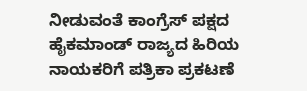ನೀಡುವಂತೆ ಕಾಂಗ್ರೆಸ್ ಪಕ್ಷದ ಹೈಕಮಾಂಡ್ ರಾಜ್ಯದ ಹಿರಿಯ ನಾಯಕರಿಗೆ ಪತ್ರಿಕಾ ಪ್ರಕಟಣೆ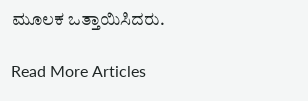ಮೂಲಕ ಒತ್ತಾಯಿಸಿದರು.

Read More Articles